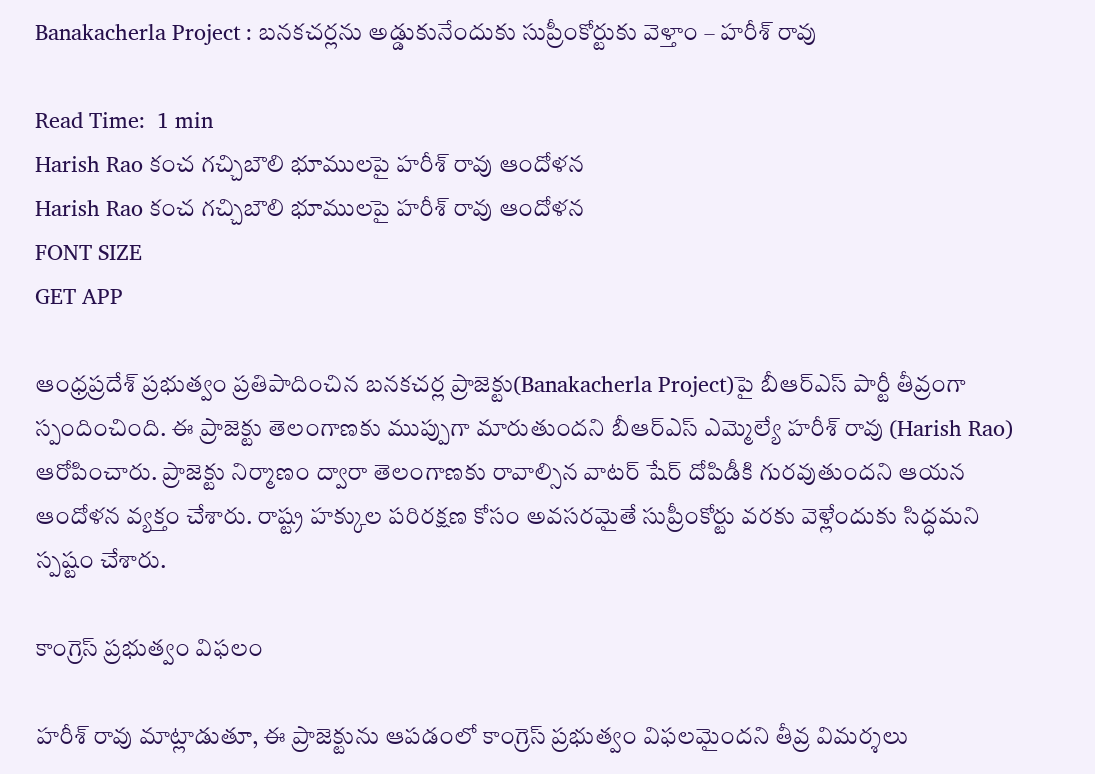Banakacherla Project : బనకచర్లను అడ్డుకునేందుకు సుప్రీంకోర్టుకు వెళ్తాం – హరీశ్ రావు

Read Time:  1 min
Harish Rao కంచ గచ్చిబౌలి భూములపై హరీశ్ రావు ఆందోళన
Harish Rao కంచ గచ్చిబౌలి భూములపై హరీశ్ రావు ఆందోళన
FONT SIZE
GET APP

ఆంధ్రప్రదేశ్ ప్రభుత్వం ప్రతిపాదించిన బనకచర్ల ప్రాజెక్టు(Banakacherla Project)పై బీఆర్ఎస్ పార్టీ తీవ్రంగా స్పందించింది. ఈ ప్రాజెక్టు తెలంగాణకు ముప్పుగా మారుతుందని బీఆర్ఎస్ ఎమ్మెల్యే హరీశ్ రావు (Harish Rao) ఆరోపించారు. ప్రాజెక్టు నిర్మాణం ద్వారా తెలంగాణకు రావాల్సిన వాటర్ షేర్‌ దోపిడీకి గురవుతుందని ఆయన ఆందోళన వ్యక్తం చేశారు. రాష్ట్ర హక్కుల పరిరక్షణ కోసం అవసరమైతే సుప్రీంకోర్టు వరకు వెళ్లేందుకు సిద్ధమని స్పష్టం చేశారు.

కాంగ్రెస్ ప్రభుత్వం విఫలం

హరీశ్ రావు మాట్లాడుతూ, ఈ ప్రాజెక్టును ఆపడంలో కాంగ్రెస్ ప్రభుత్వం విఫలమైందని తీవ్ర విమర్శలు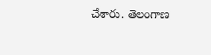చేశారు. తెలంగాణ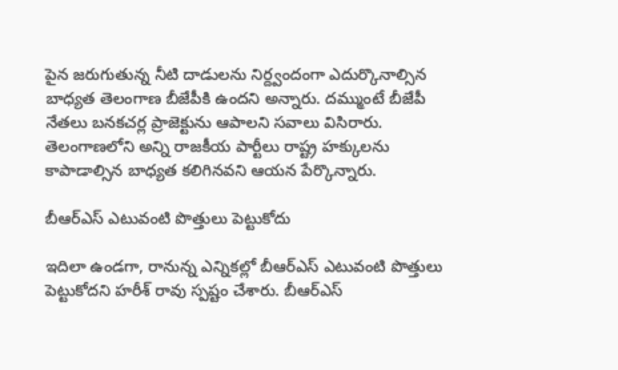పైన జరుగుతున్న నీటి దాడులను నిర్ద్వందంగా ఎదుర్కొనాల్సిన బాధ్యత తెలంగాణ బీజేపీకి ఉందని అన్నారు. దమ్ముంటే బీజేపీ నేతలు బనకచర్ల ప్రాజెక్టును ఆపాలని సవాలు విసిరారు. తెలంగాణలోని అన్ని రాజకీయ పార్టీలు రాష్ట్ర హక్కులను కాపాడాల్సిన బాధ్యత కలిగినవని ఆయన పేర్కొన్నారు.

బీఆర్ఎస్ ఎటువంటి పొత్తులు పెట్టుకోదు

ఇదిలా ఉండగా, రానున్న ఎన్నికల్లో బీఆర్ఎస్ ఎటువంటి పొత్తులు పెట్టుకోదని హరీశ్ రావు స్పష్టం చేశారు. బీఆర్ఎస్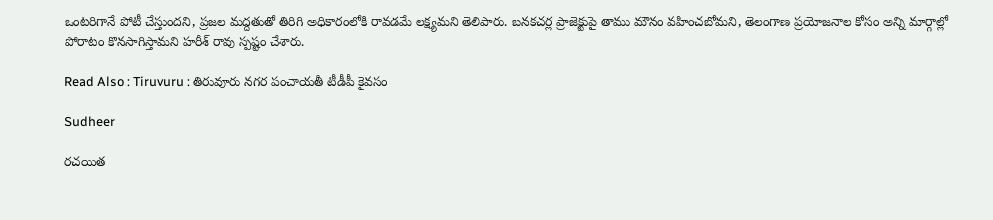ఒంటరిగానే పోటీ చేస్తుందని, ప్రజల మద్దతుతో తిరిగి అధికారంలోకి రావడమే లక్ష్యమని తెలిపారు. బనకచర్ల ప్రాజెక్టుపై తాము మౌనం వహించబోమని, తెలంగాణ ప్రయోజనాల కోసం అన్ని మార్గాల్లో పోరాటం కొనసాగిస్తామని హరీశ్ రావు స్పష్టం చేశారు.

Read Also : Tiruvuru : తిరువూరు నగర పంచాయతీ టీడీపీ కైవసం

Sudheer

రచయిత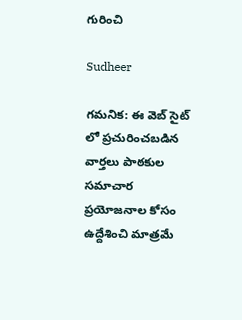గురించి

Sudheer

గమనిక: ఈ వెబ్ సైట్ లో ప్రచురించబడిన వార్తలు పాఠకుల సమాచార ప్రయోజనాల కోసం ఉద్దేశించి మాత్రమే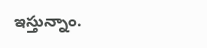ఇస్తున్నాం.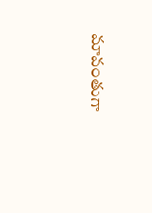మావంతుగా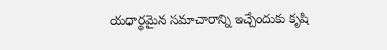యధార్థమైన సమాచారాన్ని ఇచ్చేందుకు కృషి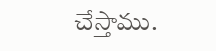చేస్తాము.